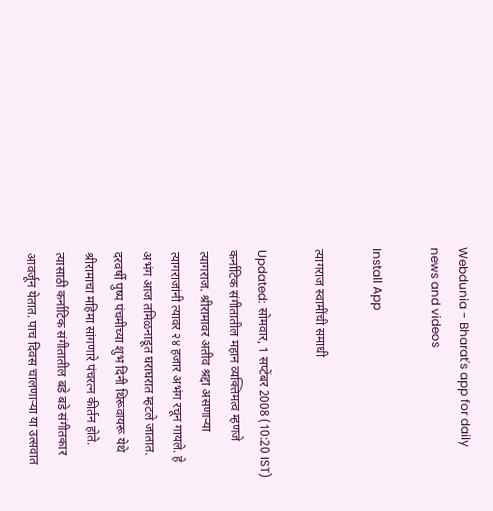Webdunia - Bharat's app for daily news and videos

Install App

त्यागराज स्वामींची समाधी

Updated: सोमवार, 1 सप्टेंबर 2008 (10:20 IST)
कर्नाटिक संगीतातील महान व्यक्तिमत्व म्हणजे त्यागराज. श्रीरामावर अतीव श्रद्दा असणार्‍या त्यागराजांनी त्यावर २४ हजार अभंग रचून गायले. हे अभंग आज तमिळनाडूत घराघरात म्हटले जातात. दरवर्षी पुष्प पंचमीच्या शुभ दिनी थिरूवायरू येथे श्रीरामाचा महिमा सांगणारे पंचरत्‍न कीर्तन होते. त्यासाठी कर्नाटिक संगीतातील बडे बडे संगीतकार आवर्जून येतात. पाच दिवस चालणार्‍या या उत्सवात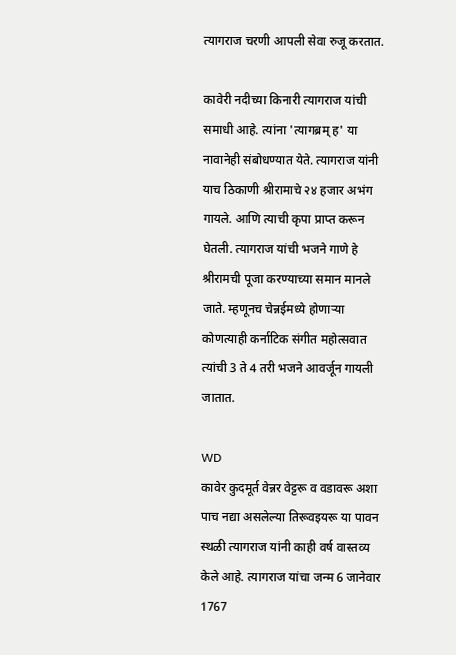त्यागराज चरणी आपली सेवा रुजू करतात.

कावेरी नदीच्या किनारी त्यागराज यांची समाधी आहे. त्यांना 'त्यागब्रम् ह' या नावानेही संबोधण्यात येते. त्यागराज यांनी याच ठिकाणी श्रीरामाचे २४ हजार अभंग गायले. आणि त्याची कृपा प्राप्त करून घेतली. त्यागराज यांची भजने गाणे हे श्रीरामची पूजा करण्याच्या समान मानले जाते. म्हणूनच चेन्नईमध्ये होणार्‍या कोणत्याही कर्नाटिक संगीत महोत्सवात त्यांची 3 ते 4 तरी भजने आवर्जून गायली जातात.

WD
कावेर कुदमूर्त वेन्नर वेट्टरू व वडावरू अशा पाच नद्या असलेल्या तिरूवइयरू या पावन स्थळी त्यागराज यांनी काही वर्ष वास्तव्य केले आहे. त्यागराज यांचा जन्म 6 जानेवार 1767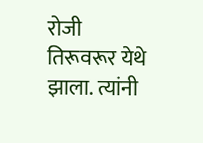रोजी तिरूवरूर येथे झाला. त्यांनी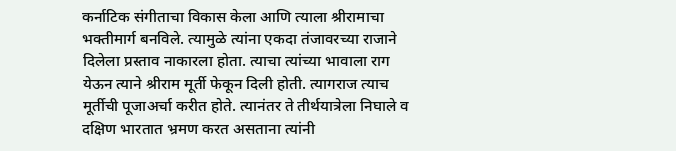कर्नाटिक संगीताचा विकास केला आणि त्याला श्रीरामाचा भक्तीमार्ग बनविले. त्यामुळे त्यांना एकदा तंजावरच्या राजाने दिलेला प्रस्ताव नाकारला होता. त्याचा त्यांच्या भावाला राग येऊन त्याने श्रीराम मूर्ती फेकून दिली होती. त्यागराज त्याच मूर्तीची पूजाअर्चा करीत होते. त्यानंतर ते तीर्थयात्रेला निघाले व दक्षिण भारतात भ्रमण करत असताना त्यांनी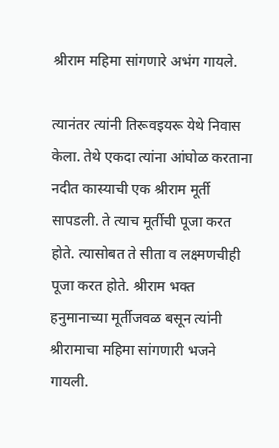श्रीराम महिमा सांगणारे अभंग गायले.

त्यानंतर त्यांनी तिरूवइयरू येथे निवास केला. तेथे एकदा त्यांना आंघोळ करताना नदीत कास्याची एक श्रीराम मूर्ती सापडली. ते त्याच मूर्तीची पूजा करत होते. त्यासोबत ते सीता व लक्ष्मणचीही पूजा करत होते. श्रीराम भक्त हनुमानाच्या मूर्तीजवळ बसून त्यांनी श्रीरामाचा महिमा सांगणारी भजने गायली.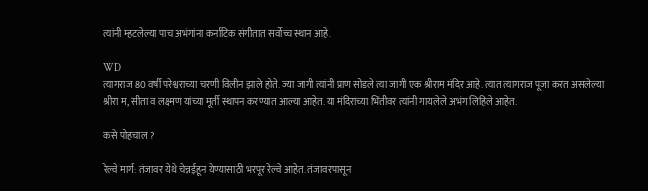त्यांनी म्हटलेल्या पाच अभंगांना कर्नाटिक संगीतात सर्वोच्च स्थान आहे.

WD
त्यागराज 80 वर्षी परेश्वराच्या चरणी विलीन झाले होते. ज्या जागी त्यांनी प्राण सोडले त्या जागी एक श्रीराम मंदिर आहे. त्यात त्यागराज पूजा करत असलेल्या श्रीरा म, सीता व लक्ष्मण यांच्या मूर्ती स्थापन करण्यात आल्या आहेत. या मंदिराच्या भिंतीवर त्यांनी गायलेले अभंग लिहिले आहेत.

कसे पोहचाल ?

रेल्वे मार्ग: तंजावर येथे चेन्नईहून येण्यासाठी भरपूर रेल्वे आहेत. तंजावरपासून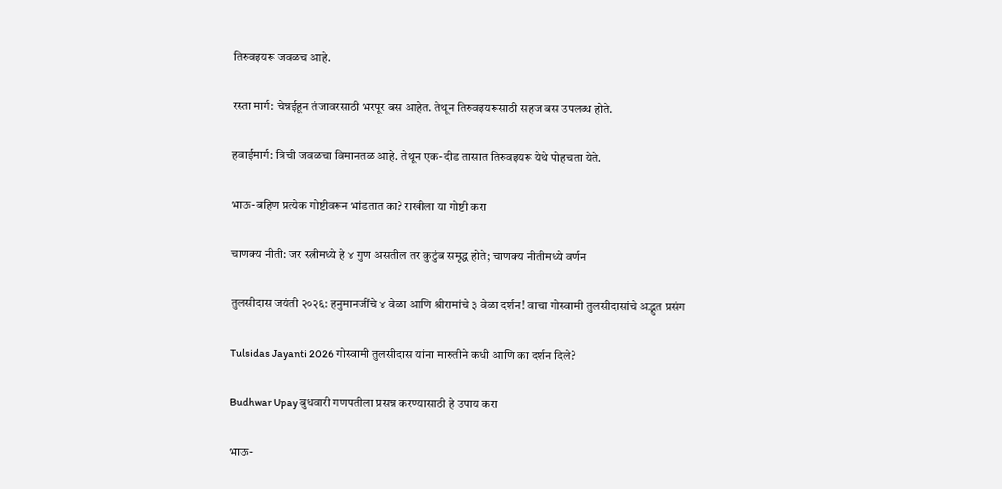तिरुवइयरू जवळच आहे.

रस्ता मार्ग: चेन्नईहून तंजावरसाठी भरपूर बस आहेत. तेथून तिरुवइयरूसाठी सहज बस उपलब्ध होते.

हवाईमार्ग: त्रिची जवळचा विमानतळ आहे. तेथून एक-दीड तासात तिरुवइयरू येथे पोहचता येते.

भाऊ-बहिण प्रत्येक गोष्टीवरून भांडतात का? राखीला या गोष्टी करा

चाणक्य नीती: जर स्त्रीमध्ये हे ४ गुण असतील तर कुटुंब समृद्ध होते; चाणक्य नीतीमध्ये वर्णन

तुलसीदास जयंती २०२६: हनुमानजींचे ४ वेळा आणि श्रीरामांचे ३ वेळा दर्शन! वाचा गोस्वामी तुलसीदासांचे अद्भुत प्रसंग

Tulsidas Jayanti 2026 गोस्वामी तुलसीदास यांना मारुतीने कधी आणि का दर्शन दिले?

Budhwar Upay बुधवारी गणपतीला प्रसन्न करण्यासाठी हे उपाय करा

भाऊ-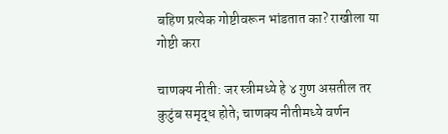बहिण प्रत्येक गोष्टीवरून भांडतात का? राखीला या गोष्टी करा

चाणक्य नीती: जर स्त्रीमध्ये हे ४ गुण असतील तर कुटुंब समृद्ध होते; चाणक्य नीतीमध्ये वर्णन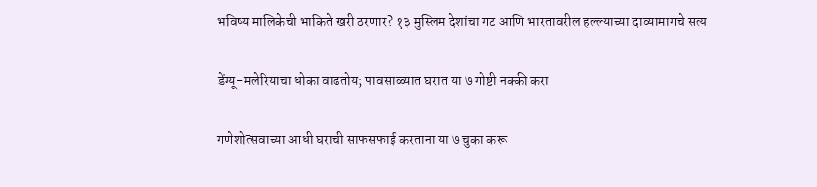भविष्य मालिकेची भाकिते खरी ठरणार? १३ मुस्लिम देशांचा गट आणि भारतावरील हल्ल्याच्या दाव्यामागचे सत्य

डेंग्यू-मलेरियाचा धोका वाढतोय; पावसाळ्यात घरात या ७ गोष्टी नक्की करा

गणेशोत्सवाच्या आधी घराची साफसफाई करताना या ७ चुका करू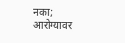नका; आरोग्यावर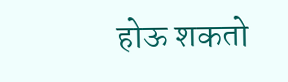होऊ शकतो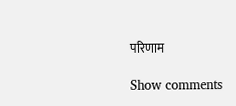परिणाम

Show comments